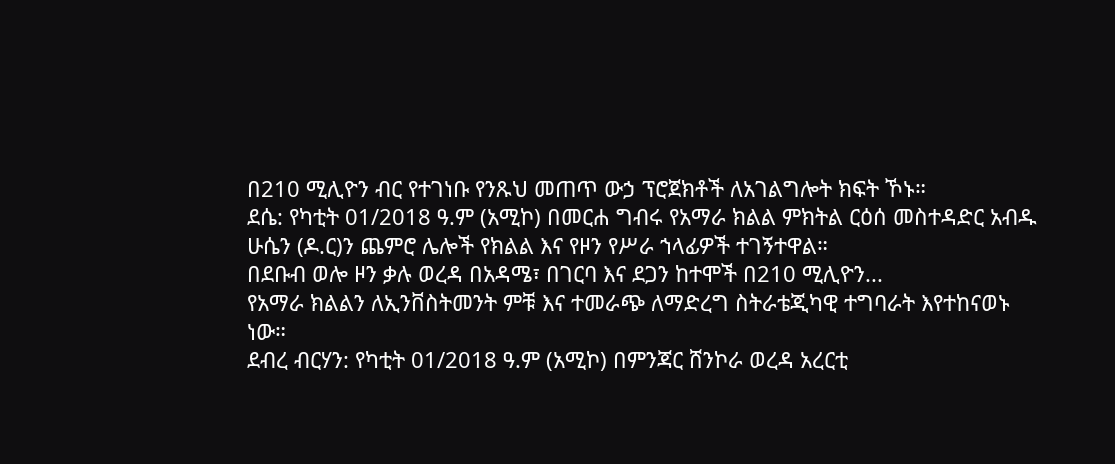በ210 ሚሊዮን ብር የተገነቡ የንጹህ መጠጥ ውኃ ፕሮጀክቶች ለአገልግሎት ክፍት ኾኑ።
ደሴ: የካቲት 01/2018 ዓ.ም (አሚኮ) በመርሐ ግብሩ የአማራ ክልል ምክትል ርዕሰ መስተዳድር አብዱ ሁሴን (ዶ.ር)ን ጨምሮ ሌሎች የክልል እና የዞን የሥራ ኀላፊዎች ተገኝተዋል።
በደቡብ ወሎ ዞን ቃሉ ወረዳ በአዳሜ፣ በገርባ እና ደጋን ከተሞች በ210 ሚሊዮን...
የአማራ ክልልን ለኢንቨስትመንት ምቹ እና ተመራጭ ለማድረግ ስትራቴጂካዊ ተግባራት እየተከናወኑ ነው።
ደብረ ብርሃን: የካቲት 01/2018 ዓ.ም (አሚኮ) በምንጃር ሸንኮራ ወረዳ አረርቲ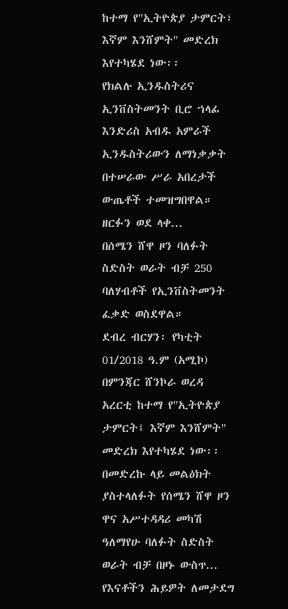ከተማ የ"ኢትዮጵያ ታምርት፣ እኛም እንሸምት" መድረክ እየተካሄደ ነው፡፡
የክልሉ ኢንዱስትሪና ኢንቨስትመንት ቢሮ ኀላፊ እንድሪስ አብዱ አምራች ኢንዱስትሪውን ለማነቃቃት በተሠራው ሥራ አበረታች ውጤቶች ተመዝግበዋል።
ዘርፉን ወደ ላቀ...
በሰሜን ሸዋ ዞን ባለፉት ስድስት ወራት ብቻ 250 ባለሃብቶች የኢንቨስትመንት ፈቃድ ወስደዋል።
ደብረ ብርሃን፡ የካቲት 01/2018 ዓ.ም (አሚኮ) በምንጃር ሸንኮራ ወረዳ አረርቲ ከተማ የ"ኢትዮጵያ ታምርት፤ እኛም እንሸምት" መድረክ እየተካሄደ ነው፡፡
በመድረኩ ላይ መልዕክት ያስተላለፉት የሰሜን ሸዋ ዞን ዋና አሥተዳዳሪ መካሽ ዓለማየሁ ባለፉት ስድስት ወራት ብቻ በዞኑ ውስጥ...
የእናቶችን ሕይዎት ለመታደግ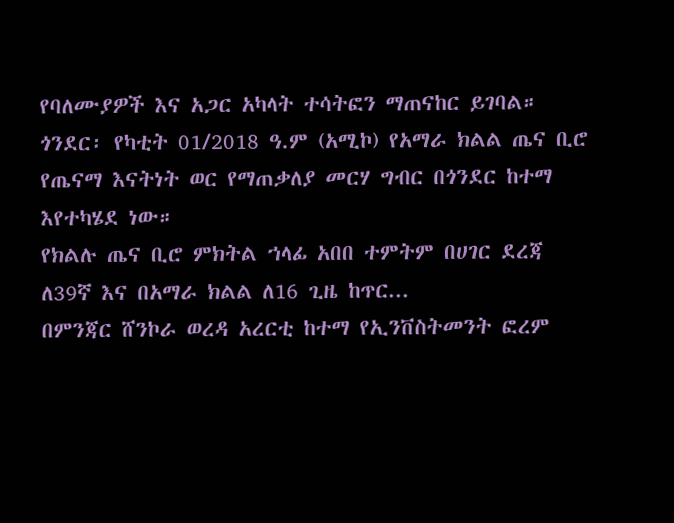የባለሙያዎች እና አጋር አካላት ተሳትፎን ማጠናከር ይገባል።
ጎንደር፡ የካቲት 01/2018 ዓ.ም (አሚኮ) የአማራ ክልል ጤና ቢሮ የጤናማ እናትነት ወር የማጠቃለያ መርሃ ግብር በጎንደር ከተማ እየተካሄደ ነው።
የክልሉ ጤና ቢሮ ምክትል ኀላፊ አበበ ተምትም በሀገር ደረጃ ለ39ኛ እና በአማራ ክልል ለ16 ጊዜ ከጥር...
በምንጃር ሸንኮራ ወረዳ አረርቲ ከተማ የኢንቨስትመንት ፎረም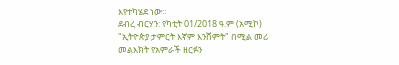እየተካሄደ ነው።
ደብረ ብርሃን: የካቲት 01/2018 ዓ.ም (አሚኮ) "ኢትዮጵያ ታምርት እኛም እንሸምት" በሚል መሪ መልእክት የአምራች ዘርፉን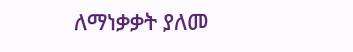ለማነቃቃት ያለመ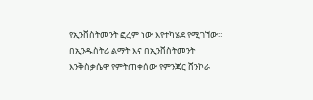የኢንቨስትመንት ፎረም ነው እየተካሄደ የሚገኘው።
በኢንዱስትሪ ልማት እና በኢንቨስትመንት እንቅስቃሴዋ የምትጠቀሰው የምንጃር ሸንኮራ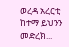ወረዳ አረርቲ ከተማ ይህንን መድረክ...